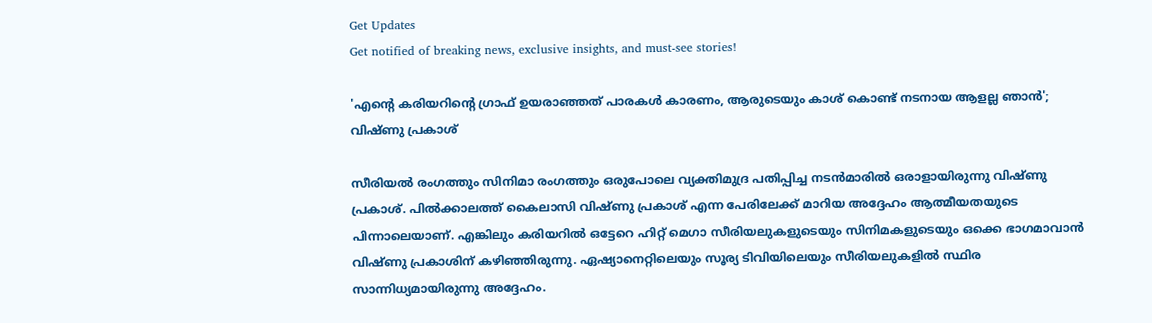Get Updates
Get notified of breaking news, exclusive insights, and must-see stories!

'എന്റെ കരിയറിന്റെ ഗ്രാഫ് ഉയരാഞ്ഞത് പാരകൾ കാരണം, ആരുടെയും കാശ്‌ കൊണ്ട് നടനായ ആളല്ല ഞാൻ'; വിഷ്‌ണു പ്രകാശ്

സീരിയൽ രംഗത്തും സിനിമാ രംഗത്തും ഒരുപോലെ വ്യക്തിമുദ്ര പതിപ്പിച്ച നടൻമാരിൽ ഒരാളായിരുന്നു വിഷ്‌ണു പ്രകാശ്. പിൽക്കാലത്ത് കൈലാസി വിഷ്‌ണു പ്രകാശ് എന്ന പേരിലേക്ക് മാറിയ അദ്ദേഹം ആത്മീയതയുടെ പിന്നാലെയാണ്. എങ്കിലും കരിയറിൽ ഒട്ടേറെ ഹിറ്റ് മെഗാ സീരിയലുകളുടെയും സിനിമകളുടെയും ഒക്കെ ഭാഗമാവാൻ വിഷ്‌ണു പ്രകാശിന് കഴിഞ്ഞിരുന്നു. ഏഷ്യാനെറ്റിലെയും സൂര്യ ടിവിയിലെയും സീരിയലുകളിൽ സ്ഥിര സാന്നിധ്യമായിരുന്നു അദ്ദേഹം.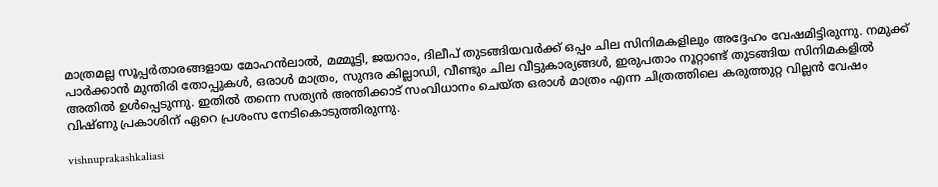മാത്രമല്ല സൂപ്പർതാരങ്ങളായ മോഹൻലാൽ, മമ്മൂട്ടി, ജയറാം, ദിലീപ് തുടങ്ങിയവർക്ക് ഒപ്പം ചില സിനിമകളിലും അദ്ദേഹം വേഷമിട്ടിരുന്നു. നമുക്ക് പാർക്കാൻ മുന്തിരി തോപ്പുകൾ, ഒരാൾ മാത്രം, സുന്ദര കില്ലാഡി, വീണ്ടും ചില വീട്ടുകാര്യങ്ങൾ, ഇരുപതാം നൂറ്റാണ്ട് തുടങ്ങിയ സിനിമകളിൽ അതിൽ ഉൾപ്പെടുന്നു. ഇതിൽ തന്നെ സത്യൻ അന്തിക്കാട് സംവിധാനം ചെയ്‌ത ഒരാൾ മാത്രം എന്ന ചിത്രത്തിലെ കരുത്തുറ്റ വില്ലൻ വേഷം വിഷ്‌ണു പ്രകാശിന് ഏറെ പ്രശംസ നേടികൊടുത്തിരുന്നു.

vishnuprakashkaliasi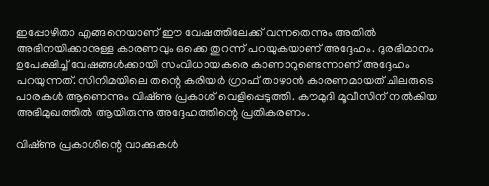ഇപ്പോഴിതാ എങ്ങനെയാണ് ഈ വേഷത്തിലേക്ക് വന്നതെന്നും അതിൽ അഭിനയിക്കാനുള്ള കാരണവും ഒക്കെ തുറന്ന് പറയുകയാണ് അദ്ദേഹം. ദുരഭിമാനം ഉപേക്ഷിച്ച് വേഷങ്ങൾക്കായി സംവിധായകരെ കാണാറുണ്ടെന്നാണ് അദ്ദേഹം പറയുന്നത്. സിനിമയിലെ തന്റെ കരിയർ ഗ്രാഫ് താഴാൻ കാരണമായത് ചിലരുടെ പാരകൾ ആണെന്നും വിഷ്‌ണു പ്രകാശ് വെളിപ്പെടുത്തി. കൗമുദി മൂവീസിന് നൽകിയ അഭിമുഖത്തിൽ ആയിരുന്നു അദ്ദേഹത്തിന്റെ പ്രതികരണം.

വിഷ്‌ണു പ്രകാശിന്റെ വാക്കുകൾ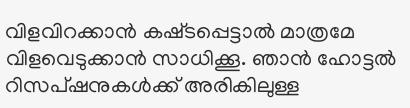വിളവിറക്കാൻ കഷ്‌ടപ്പെട്ടാൽ മാത്രമേ വിളവെടുക്കാൻ സാധിക്കൂ. ഞാൻ ഹോട്ടൽ റിസപ്‌ഷനുകൾക്ക് അരികിലുള്ള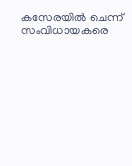കസേരയിൽ ചെന്ന് സംവിധായകരെ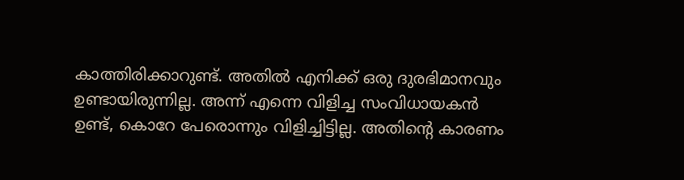കാത്തിരിക്കാറുണ്ട്. അതിൽ എനിക്ക് ഒരു ദുരഭിമാനവും ഉണ്ടായിരുന്നില്ല. അന്ന് എന്നെ വിളിച്ച സംവിധായകൻ ഉണ്ട്, കൊറേ പേരൊന്നും വിളിച്ചിട്ടില്ല. അതിന്റെ കാരണം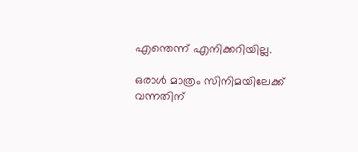എന്തെന്ന് എനിക്കറിയില്ല.

ഒരാൾ മാത്രം സിനിമയിലേക്ക് വന്നതിന്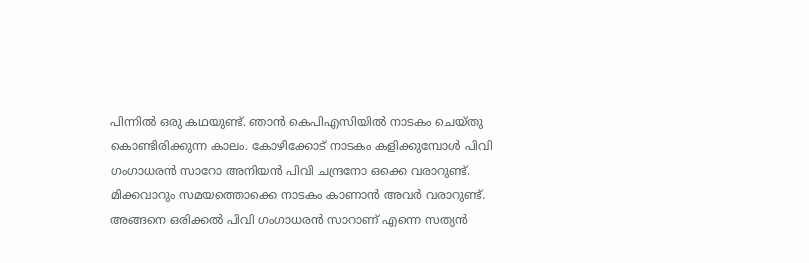പിന്നിൽ ഒരു കഥയുണ്ട്. ഞാൻ കെപിഎസിയിൽ നാടകം ചെയ്‌തു കൊണ്ടിരിക്കുന്ന കാലം. കോഴിക്കോട് നാടകം കളിക്കുമ്പോൾ പിവി ഗംഗാധരൻ സാറോ അനിയൻ പിവി ചന്ദ്രനോ ഒക്കെ വരാറുണ്ട്. മിക്കവാറും സമയത്തൊക്കെ നാടകം കാണാൻ അവർ വരാറുണ്ട്. അങ്ങനെ ഒരിക്കൽ പിവി ഗംഗാധരൻ സാറാണ് എന്നെ സത്യൻ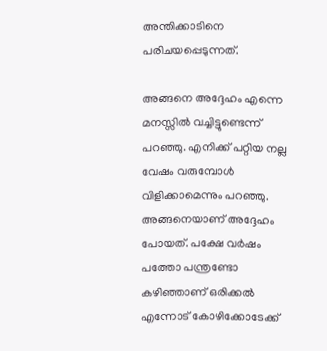അന്തിക്കാടിനെ പരിചയപ്പെടുന്നത്.

അങ്ങനെ അദ്ദേഹം എന്നെ മനസ്സിൽ വച്ചിട്ടുണ്ടെന്ന് പറഞ്ഞു. എനിക്ക് പറ്റിയ നല്ല വേഷം വരുമ്പോൾ വിളിക്കാമെന്നും പറഞ്ഞു. അങ്ങനെയാണ് അദ്ദേഹം പോയത്. പക്ഷേ വർഷം പത്തോ പന്ത്രണ്ടോ കഴിഞ്ഞാണ് ഒരിക്കൽ എന്നോട് കോഴിക്കോടേക്ക്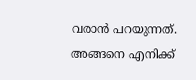വരാൻ പറയുന്നത്. അങ്ങനെ എനിക്ക്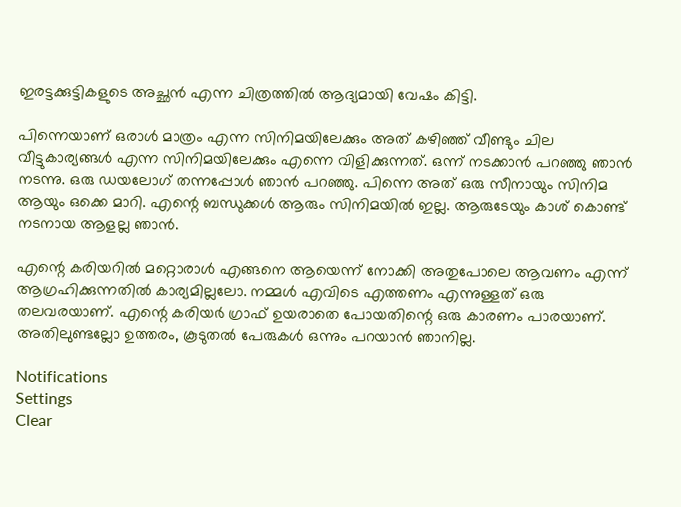ഇരട്ടക്കുട്ടികളുടെ അച്ഛൻ എന്ന ചിത്രത്തിൽ ആദ്യമായി വേഷം കിട്ടി.

പിന്നെയാണ് ഒരാൾ മാത്രം എന്ന സിനിമയിലേക്കും അത് കഴിഞ്ഞ് വീണ്ടും ചില വീട്ടുകാര്യങ്ങൾ എന്ന സിനിമയിലേക്കും എന്നെ വിളിക്കുന്നത്. ഒന്ന് നടക്കാൻ പറഞ്ഞു ഞാൻ നടന്നു. ഒരു ഡയലോഗ് തന്നപ്പോൾ ഞാൻ പറഞ്ഞു. പിന്നെ അത് ഒരു സീനായും സിനിമ ആയും ഒക്കെ മാറി. എന്റെ ബന്ധുക്കൾ ആരും സിനിമയിൽ ഇല്ല. ആരുടേയും കാശ് കൊണ്ട് നടനായ ആളല്ല ഞാൻ.

എന്റെ കരിയറിൽ മറ്റൊരാൾ എങ്ങനെ ആയെന്ന് നോക്കി അതുപോലെ ആവണം എന്ന് ആഗ്രഹിക്കുന്നതിൽ കാര്യമില്ലലോ. നമ്മൾ എവിടെ എത്തണം എന്നുള്ളത് ഒരു തലവരയാണ്. എന്റെ കരിയർ ഗ്രാഫ് ഉയരാതെ പോയതിന്റെ ഒരു കാരണം പാരയാണ്. അതിലുണ്ടല്ലോ ഉത്തരം, കൂടുതൽ പേരുകൾ ഒന്നും പറയാൻ ഞാനില്ല.

Notifications
Settings
Clear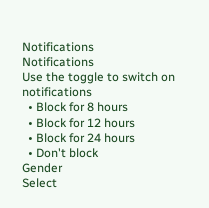Notifications
Notifications
Use the toggle to switch on notifications
  • Block for 8 hours
  • Block for 12 hours
  • Block for 24 hours
  • Don't block
Gender
Select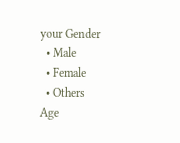your Gender
  • Male
  • Female
  • Others
Age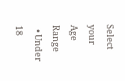Select your Age Range
  • Under 18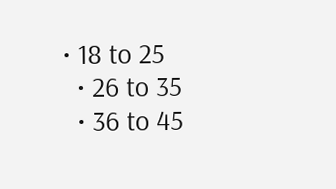• 18 to 25
  • 26 to 35
  • 36 to 45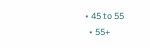• 45 to 55
  • 55+